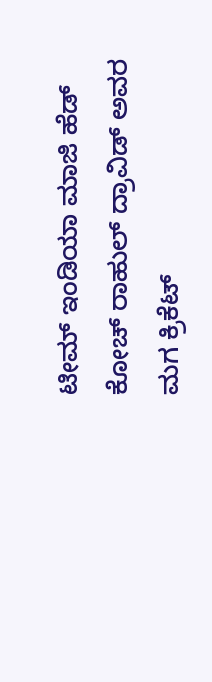ಟೀಮ್ ಇಂಡಿಯಾ ಮಾಜಿ ಹೆಡ್ ಕೋಚ್ ರಾಹುಲ್ ದ್ರಾವಿಡ್ ಅವರ ಮಗ ಕ್ರಿಕೆಟ್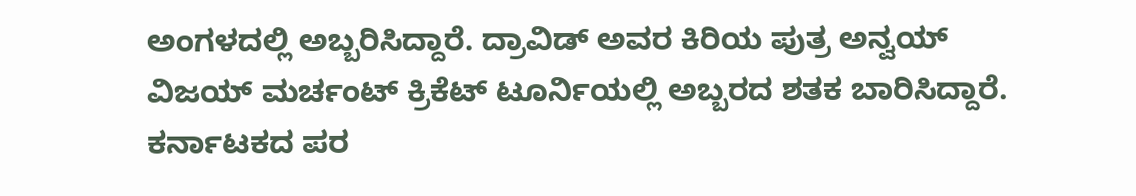ಅಂಗಳದಲ್ಲಿ ಅಬ್ಬರಿಸಿದ್ದಾರೆ. ದ್ರಾವಿಡ್ ಅವರ ಕಿರಿಯ ಪುತ್ರ ಅನ್ವಯ್ ವಿಜಯ್ ಮರ್ಚಂಟ್ ಕ್ರಿಕೆಟ್ ಟೂರ್ನಿಯಲ್ಲಿ ಅಬ್ಬರದ ಶತಕ ಬಾರಿಸಿದ್ದಾರೆ. ಕರ್ನಾಟಕದ ಪರ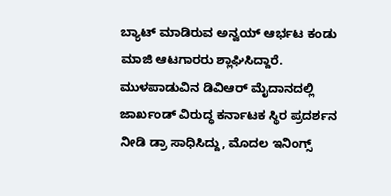ಬ್ಯಾಟ್ ಮಾಡಿರುವ ಅನ್ವಯ್ ಆರ್ಭಟ ಕಂಡು ಮಾಜಿ ಆಟಗಾರರು ಶ್ಲಾಘಿಸಿದ್ದಾರೆ. ಮುಳಪಾಡುವಿನ ಡಿವಿಆರ್ ಮೈದಾನದಲ್ಲಿ ಜಾರ್ಖಂಡ್ ವಿರುದ್ಧ ಕರ್ನಾಟಕ ಸ್ಥಿರ ಪ್ರದರ್ಶನ ನೀಡಿ ಡ್ರಾ ಸಾಧಿಸಿದ್ದು, ಮೊದಲ ಇನಿಂಗ್ಸ್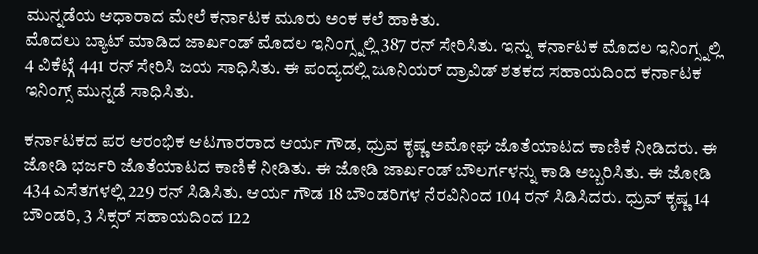ಮುನ್ನಡೆಯ ಆಧಾರಾದ ಮೇಲೆ ಕರ್ನಾಟಕ ಮೂರು ಅಂಕ ಕಲೆ ಹಾಕಿತು.
ಮೊದಲು ಬ್ಯಾಟ್ ಮಾಡಿದ ಜಾರ್ಖಂಡ್ ಮೊದಲ ಇನಿಂಗ್ಸ್ನಲ್ಲಿ 387 ರನ್ ಸೇರಿಸಿತು. ಇನ್ನು ಕರ್ನಾಟಕ ಮೊದಲ ಇನಿಂಗ್ಸ್ನಲ್ಲಿ 4 ವಿಕೆಟ್ಗೆ 441 ರನ್ ಸೇರಿಸಿ ಜಯ ಸಾಧಿಸಿತು. ಈ ಪಂದ್ಯದಲ್ಲಿ ಜೂನಿಯರ್ ದ್ರಾವಿಡ್ ಶತಕದ ಸಹಾಯದಿಂದ ಕರ್ನಾಟಕ ಇನಿಂಗ್ಸ್ ಮುನ್ನಡೆ ಸಾಧಿಸಿತು.

ಕರ್ನಾಟಕದ ಪರ ಆರಂಭಿಕ ಆಟಗಾರರಾದ ಆರ್ಯ ಗೌಡ, ಧ್ರುವ ಕೃಷ್ಣ ಅಮೋಘ ಜೊತೆಯಾಟದ ಕಾಣಿಕೆ ನೀಡಿದರು. ಈ ಜೋಡಿ ಭರ್ಜರಿ ಜೊತೆಯಾಟದ ಕಾಣಿಕೆ ನೀಡಿತು. ಈ ಜೋಡಿ ಜಾರ್ಖಂಡ್ ಬೌಲರ್ಗಳನ್ನು ಕಾಡಿ ಅಬ್ಬರಿಸಿತು. ಈ ಜೋಡಿ 434 ಎಸೆತಗಳಲ್ಲಿ 229 ರನ್ ಸಿಡಿಸಿತು. ಆರ್ಯ ಗೌಡ 18 ಬೌಂಡರಿಗಳ ನೆರವಿನಿಂದ 104 ರನ್ ಸಿಡಿಸಿದರು. ಧ್ರುವ್ ಕೃಷ್ಣ 14 ಬೌಂಡರಿ, 3 ಸಿಕ್ಸರ್ ಸಹಾಯದಿಂದ 122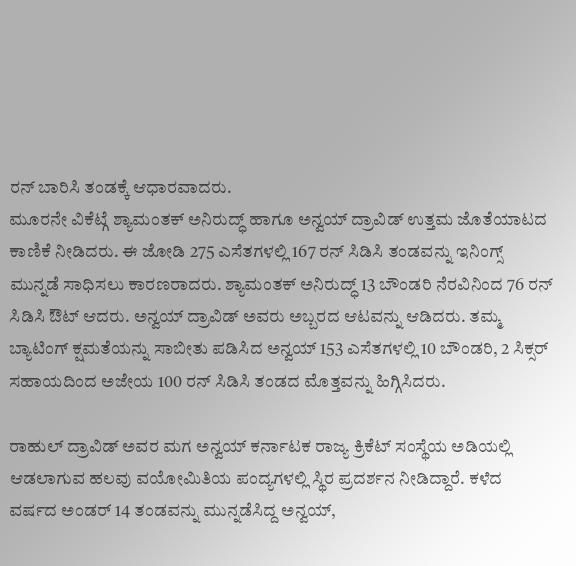ರನ್ ಬಾರಿಸಿ ತಂಡಕ್ಕೆ ಆಧಾರವಾದರು.
ಮೂರನೇ ವಿಕೆಟ್ಗೆ ಶ್ಯಾಮಂತಕ್ ಅನಿರುದ್ಧ್ ಹಾಗೂ ಅನ್ವಯ್ ದ್ರಾವಿಡ್ ಉತ್ತಮ ಜೊತೆಯಾಟದ ಕಾಣಿಕೆ ನೀಡಿದರು. ಈ ಜೋಡಿ 275 ಎಸೆತಗಳಲ್ಲಿ 167 ರನ್ ಸಿಡಿಸಿ ತಂಡವನ್ನು ಇನಿಂಗ್ಸ್ ಮುನ್ನಡೆ ಸಾಧಿಸಲು ಕಾರಣರಾದರು. ಶ್ಯಾಮಂತಕ್ ಅನಿರುದ್ಧ್ 13 ಬೌಂಡರಿ ನೆರವಿನಿಂದ 76 ರನ್ ಸಿಡಿಸಿ ಔಟ್ ಆದರು. ಅನ್ವಯ್ ದ್ರಾವಿಡ್ ಅವರು ಅಬ್ಬರದ ಆಟವನ್ನು ಆಡಿದರು. ತಮ್ಮ ಬ್ಯಾಟಿಂಗ್ ಕ್ಷಮತೆಯನ್ನು ಸಾಬೀತು ಪಡಿಸಿದ ಅನ್ವಯ್ 153 ಎಸೆತಗಳಲ್ಲಿ 10 ಬೌಂಡರಿ, 2 ಸಿಕ್ಸರ್ ಸಹಾಯದಿಂದ ಅಜೇಯ 100 ರನ್ ಸಿಡಿಸಿ ತಂಡದ ಮೊತ್ತವನ್ನು ಹಿಗ್ಗಿಸಿದರು.

ರಾಹುಲ್ ದ್ರಾವಿಡ್ ಅವರ ಮಗ ಅನ್ವಯ್ ಕರ್ನಾಟಕ ರಾಜ್ಯ ಕ್ರಿಕೆಟ್ ಸಂಸ್ಥೆಯ ಅಡಿಯಲ್ಲಿ ಆಡಲಾಗುವ ಹಲವು ವಯೋಮಿತಿಯ ಪಂದ್ಯಗಳಲ್ಲಿ ಸ್ಥಿರ ಪ್ರದರ್ಶನ ನೀಡಿದ್ದಾರೆ. ಕಳೆದ ವರ್ಷದ ಅಂಡರ್ 14 ತಂಡವನ್ನು ಮುನ್ನಡೆಸಿದ್ದ ಅನ್ವಯ್,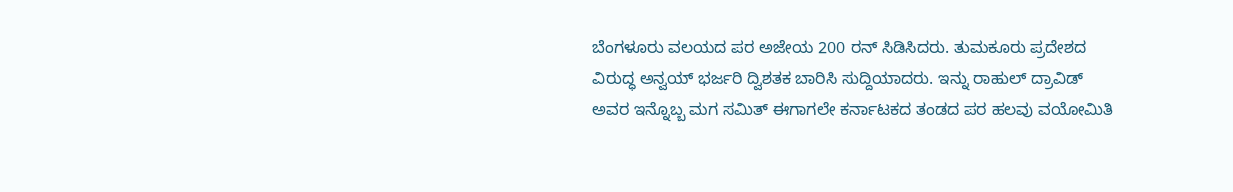ಬೆಂಗಳೂರು ವಲಯದ ಪರ ಅಜೇಯ 200 ರನ್ ಸಿಡಿಸಿದರು. ತುಮಕೂರು ಪ್ರದೇಶದ ವಿರುದ್ಧ ಅನ್ವಯ್ ಭರ್ಜರಿ ದ್ವಿಶತಕ ಬಾರಿಸಿ ಸುದ್ದಿಯಾದರು. ಇನ್ನು ರಾಹುಲ್ ದ್ರಾವಿಡ್ ಅವರ ಇನ್ನೊಬ್ಬ ಮಗ ಸಮಿತ್ ಈಗಾಗಲೇ ಕರ್ನಾಟಕದ ತಂಡದ ಪರ ಹಲವು ವಯೋಮಿತಿ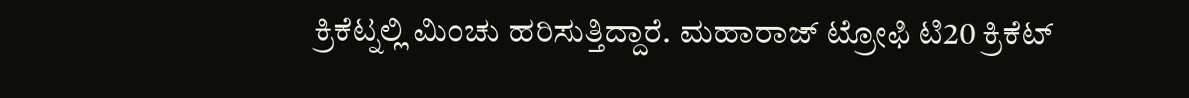ಕ್ರಿಕೆಟ್ನಲ್ಲಿ ಮಿಂಚು ಹರಿಸುತ್ತಿದ್ದಾರೆ. ಮಹಾರಾಜ್ ಟ್ರೋಫಿ ಟಿ20 ಕ್ರಿಕೆಟ್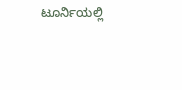ಟೂರ್ನಿಯಲ್ಲಿ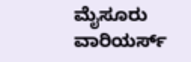ಮೈಸೂರು ವಾರಿಯರ್ಸ್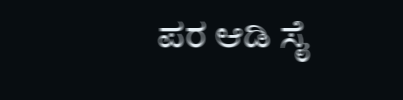ಪರ ಆಡಿ ಸೈ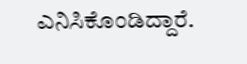ಎನಿಸಿಕೊಂಡಿದ್ದಾರೆ.